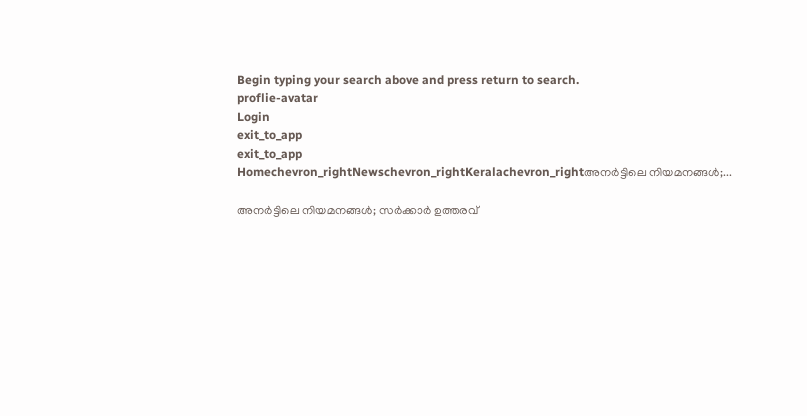Begin typing your search above and press return to search.
proflie-avatar
Login
exit_to_app
exit_to_app
Homechevron_rightNewschevron_rightKeralachevron_rightഅനർട്ടിലെ നിയമനങ്ങൾ;...

അനർട്ടിലെ നിയമനങ്ങൾ; സർക്കാർ ഉത്തരവ്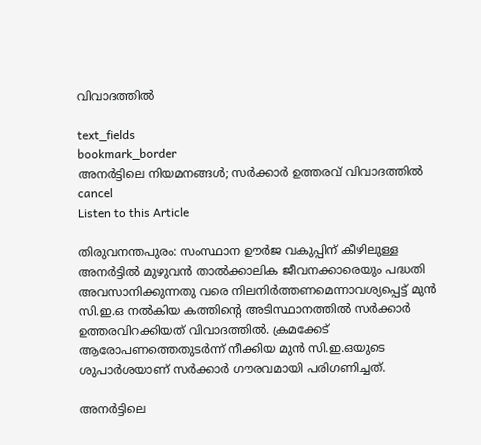വിവാദത്തിൽ

text_fields
bookmark_border
അനർട്ടിലെ നിയമനങ്ങൾ; സർക്കാർ ഉത്തരവ് വിവാദത്തിൽ
cancel
Listen to this Article

തിരുവനന്തപുരം: സംസ്ഥാന ഊർജ വകുപ്പിന് കീഴിലുള്ള അനര്‍ട്ടില്‍ മുഴുവന്‍ താല്‍ക്കാലിക ജീവനക്കാരെയും പദ്ധതി അവസാനിക്കുന്നതു വരെ നിലനിര്‍ത്തണമെന്നാവശ്യപ്പെട്ട് മുന്‍ സി.ഇ.ഒ നല്‍കിയ കത്തിന്റെ അടിസ്ഥാനത്തില്‍ സര്‍ക്കാര്‍ ഉത്തരവിറക്കിയത് വിവാദത്തിൽ. ക്രമക്കേട് ആരോപണത്തെതുടർന്ന് നീക്കിയ മുന്‍ സി.ഇ.ഒയുടെ ശുപാര്‍ശയാണ് സര്‍ക്കാര്‍ ഗൗരവമായി പരിഗണിച്ചത്.

അനര്‍ട്ടിലെ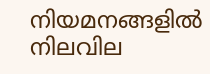നിയമനങ്ങളില്‍ നിലവില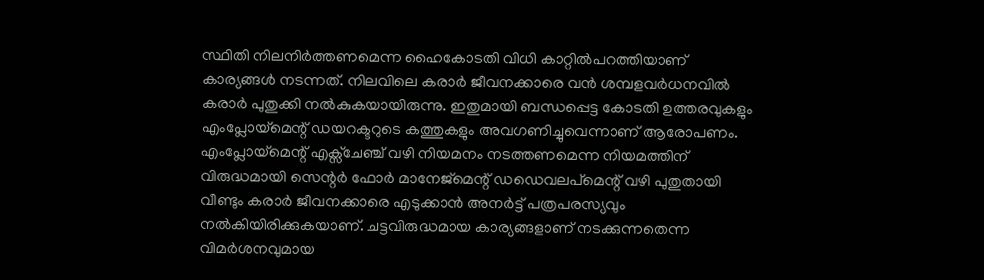സ്ഥിതി നിലനിര്‍ത്തണമെന്ന ഹൈകോടതി വിധി കാറ്റില്‍പറത്തിയാണ് കാര്യങ്ങള്‍ നടന്നത്. നിലവിലെ കരാര്‍ ജീവനക്കാരെ വന്‍ ശമ്പളവര്‍ധനവില്‍ കരാര്‍ പുതുക്കി നൽകുകയായിരുന്നു. ഇതുമായി ബന്ധപ്പെട്ട കോടതി ഉത്തരവുകളും എംപ്ലോയ്‌മെന്റ് ഡയറക്ടറുടെ കത്തുകളും അവഗണിച്ചുവെന്നാണ് ആരോപണം. എംപ്ലോയ്‌മെന്റ് എക്സ്ചേഞ്ച് വഴി നിയമനം നടത്തണമെന്ന നിയമത്തിന് വിരുദ്ധമായി സെന്റര്‍ ഫോര്‍ മാനേജ്‌മെന്റ് ഡഡെവലപ്‌മെന്റ് വഴി പുതുതായി വീണ്ടും കരാര്‍ ജീവനക്കാരെ എടുക്കാന്‍ അനര്‍ട്ട് പത്രപരസ്യവും നല്‍കിയിരിക്കുകയാണ്. ചട്ടവിരുദ്ധമായ കാര്യങ്ങളാണ് നടക്കുന്നതെന്ന വിമർശനവുമായ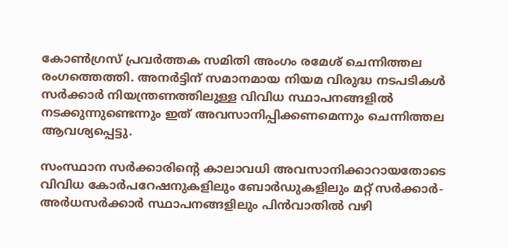കോൺഗ്രസ് പ്രവർത്തക സമിതി അംഗം രമേശ് ചെന്നിത്തല രംഗത്തെത്തി. അനര്‍ട്ടിന് സമാനമായ നിയമ വിരുദ്ധ നടപടികൾ സർക്കാർ നിയന്ത്രണത്തിലുള്ള വിവിധ സ്ഥാപനങ്ങളിൽ നടക്കുന്നുണ്ടെന്നും ഇത് അവസാനിപ്പിക്കണമെന്നും ചെന്നിത്തല ആവശ്യപ്പെട്ടു.

സംസ്ഥാന സര്‍ക്കാരിന്റെ കാലാവധി അവസാനിക്കാറായതോടെ വിവിധ കോര്‍പറേഷനുകളിലും ബോര്‍ഡുകളിലും മറ്റ് സര്‍ക്കാര്‍- അര്‍ധസര്‍ക്കാര്‍ സ്ഥാപനങ്ങളിലും പിന്‍വാതില്‍ വഴി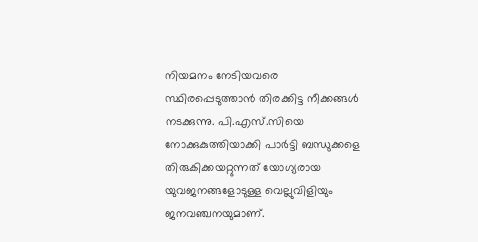നിയമനം നേടിയവരെ സ്ഥിരപ്പെടുത്താന്‍ തിരക്കിട്ട നീക്കങ്ങള്‍ നടക്കുന്നു. പി.എസ്.സിയെ നോക്കുകുത്തിയാക്കി പാര്‍ട്ടി ബന്ധുക്കളെ തിരുകിക്കയറ്റുന്നത് യോഗ്യരായ യുവജനങ്ങളോടുള്ള വെല്ലുവിളിയും ജനവഞ്ചനയുമാണ്.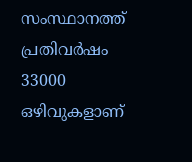സംസ്ഥാനത്ത് പ്രതിവർഷം 33000 ഒഴിവുകളാണ്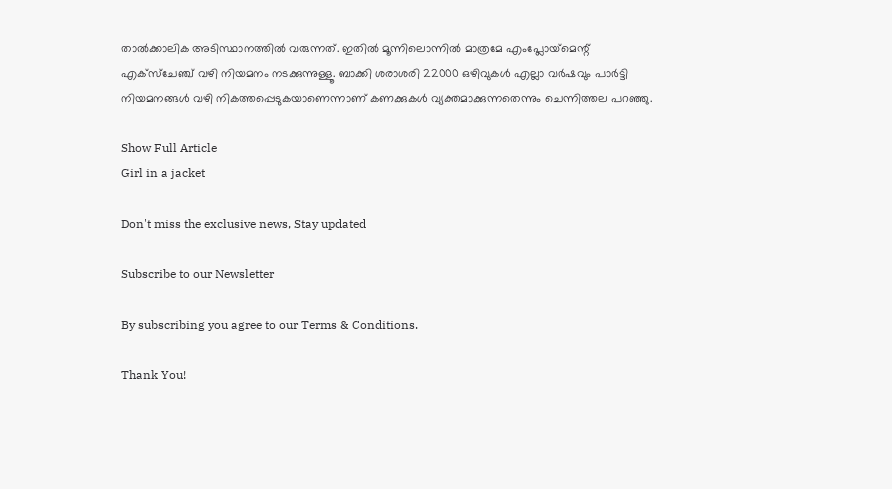താൽക്കാലിക അടിസ്ഥാനത്തില്‍ വരുന്നത്. ഇതില്‍ മൂന്നിലൊന്നില്‍ മാത്രമേ എംപ്ലോയ്‌മെന്റ് എക്‌സ്‌ചേഞ്ച് വഴി നിയമനം നടക്കുന്നുള്ളൂ. ബാക്കി ശരാശരി 22000 ഒഴിവുകള്‍ എല്ലാ വര്‍ഷവും പാർട്ടി നിയമനങ്ങൾ വഴി നികത്തപ്പെടുകയാണെന്നാണ് കണക്കുകള്‍ വ്യക്തമാക്കുന്നതെന്നും ചെന്നിത്തല പറഞ്ഞു.

Show Full Article
Girl in a jacket

Don't miss the exclusive news, Stay updated

Subscribe to our Newsletter

By subscribing you agree to our Terms & Conditions.

Thank You!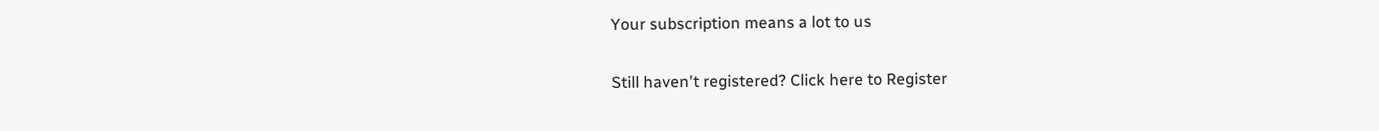Your subscription means a lot to us

Still haven't registered? Click here to Register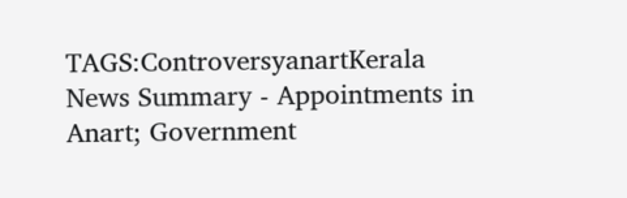TAGS:ControversyanartKerala
News Summary - Appointments in Anart; Government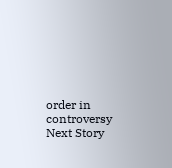order in controversy
Next Story